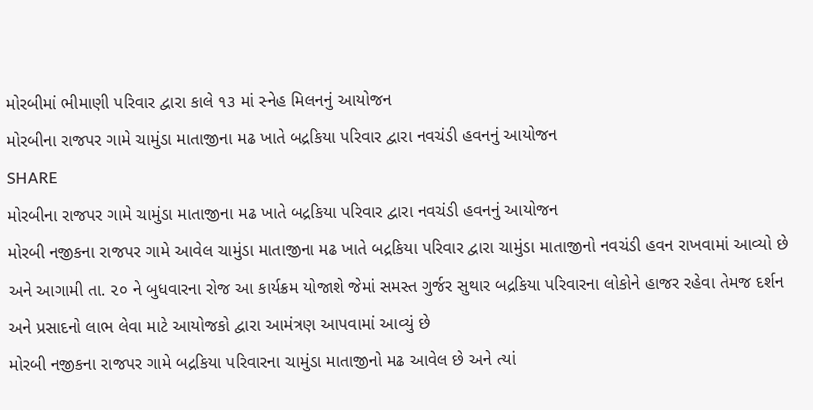મોરબીમાં ભીમાણી પરિવાર દ્વારા કાલે ૧૩ માં સ્નેહ મિલનનું આયોજન
મોરબીના રાજપર ગામે ચામુંડા માતાજીના મઢ ખાતે બદ્રકિયા પરિવાર દ્વારા નવચંડી હવનનું આયોજન
SHARE
મોરબીના રાજપર ગામે ચામુંડા માતાજીના મઢ ખાતે બદ્રકિયા પરિવાર દ્વારા નવચંડી હવનનું આયોજન
મોરબી નજીકના રાજપર ગામે આવેલ ચામુંડા માતાજીના મઢ ખાતે બદ્રકિયા પરિવાર દ્વારા ચામુંડા માતાજીનો નવચંડી હવન રાખવામાં આવ્યો છે અને આગામી તા. ૨૦ ને બુધવારના રોજ આ કાર્યક્રમ યોજાશે જેમાં સમસ્ત ગુર્જર સુથાર બદ્રકિયા પરિવારના લોકોને હાજર રહેવા તેમજ દર્શન અને પ્રસાદનો લાભ લેવા માટે આયોજકો દ્વારા આમંત્રણ આપવામાં આવ્યું છે
મોરબી નજીકના રાજપર ગામે બદ્રકિયા પરિવારના ચામુંડા માતાજીનો મઢ આવેલ છે અને ત્યાં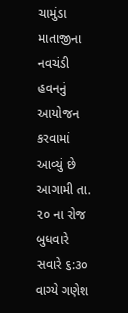ચામુંડા માતાજીના નવચંડી હવનનું આયોજન કરવામાં આવ્યું છે આગામી તા. ૨૦ ના રોજ બુધવારે સવારે ૬:૩૦ વાગ્યે ગણેશ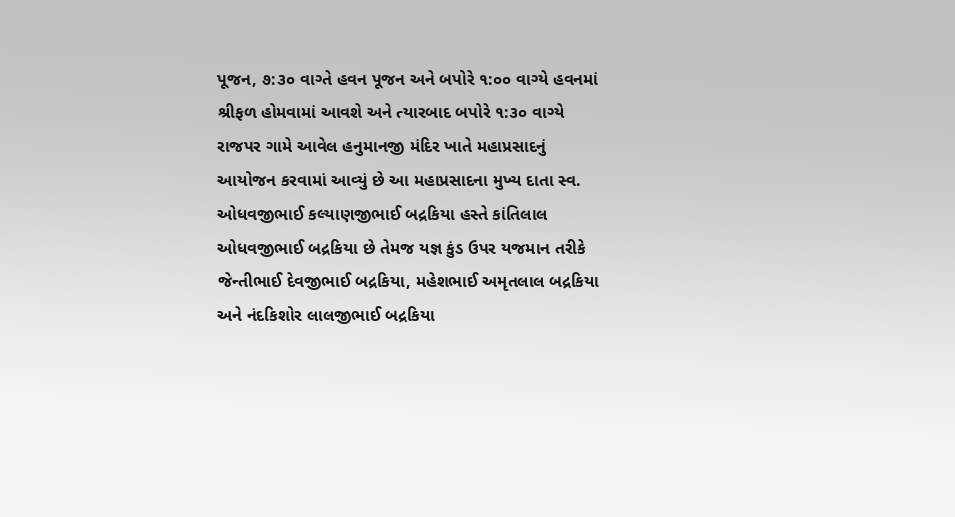પૂજન, ૭:૩૦ વાગ્તે હવન પૂજન અને બપોરે ૧:૦૦ વાગ્યે હવનમાં શ્રીફળ હોમવામાં આવશે અને ત્યારબાદ બપોરે ૧:૩૦ વાગ્યે રાજપર ગામે આવેલ હનુમાનજી મંદિર ખાતે મહાપ્રસાદનું આયોજન કરવામાં આવ્યું છે આ મહાપ્રસાદના મુખ્ય દાતા સ્વ. ઓધવજીભાઈ કલ્યાણજીભાઈ બદ્રકિયા હસ્તે કાંતિલાલ ઓધવજીભાઈ બદ્રકિયા છે તેમજ યજ્ઞ કુંડ ઉપર યજમાન તરીકે જેન્તીભાઈ દેવજીભાઈ બદ્રકિયા, મહેશભાઈ અમૃતલાલ બદ્રકિયા અને નંદકિશોર લાલજીભાઈ બદ્રકિયા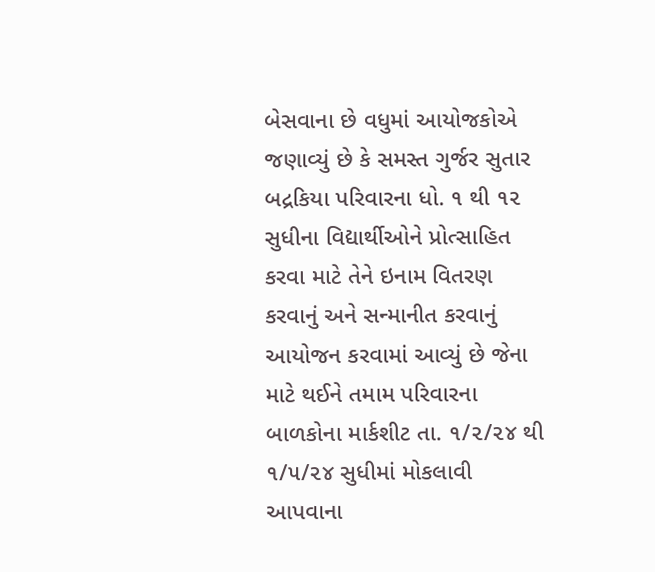બેસવાના છે વધુમાં આયોજકોએ જણાવ્યું છે કે સમસ્ત ગુર્જર સુતાર બદ્રકિયા પરિવારના ધો. ૧ થી ૧૨ સુધીના વિદ્યાર્થીઓને પ્રોત્સાહિત કરવા માટે તેને ઇનામ વિતરણ કરવાનું અને સન્માનીત કરવાનું આયોજન કરવામાં આવ્યું છે જેના માટે થઈને તમામ પરિવારના બાળકોના માર્કશીટ તા. ૧/૨/૨૪ થી ૧/૫/૨૪ સુધીમાં મોકલાવી આપવાના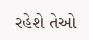રહેશે તેઓ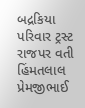બદ્રકિયા પરિવાર ટ્રસ્ટ રાજપર વતી હિંમતલાલ પ્રેમજીભાઈ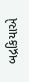બદ્રકિયાએ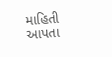માહિતી આપતા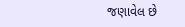જણાવેલ છે